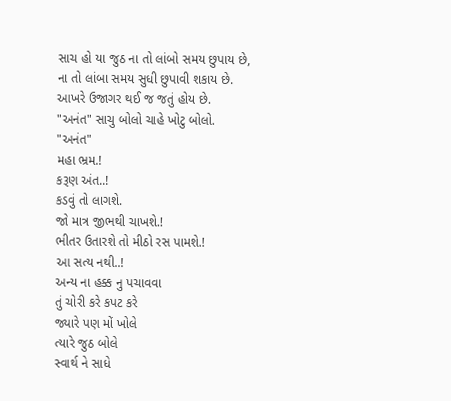સાચ હો યા જુઠ ના તો લાંબો સમય છુપાય છે,
ના તો લાંબા સમય સુધી છુપાવી શકાય છે.
આખરે ઉજાગર થઈ જ જતું હોય છે.
"અનંત" સાચુ બોલો ચાહે ખોટુ બોલો.
"અનંત"
મહા ભ્રમ.!
કરૂણ અંત..!
કડવું તો લાગશે.
જો માત્ર જીભથી ચાખશે.!
ભીતર ઉતારશે તો મીઠો રસ પામશે.!
આ સત્ય નથી..!
અન્ય ના હક્ક નુ પચાવવા
તું ચોરી કરે કપટ કરે
જ્યારે પણ મોં ખોલે
ત્યારે જુઠ બોલે
સ્વાર્થ ને સાધે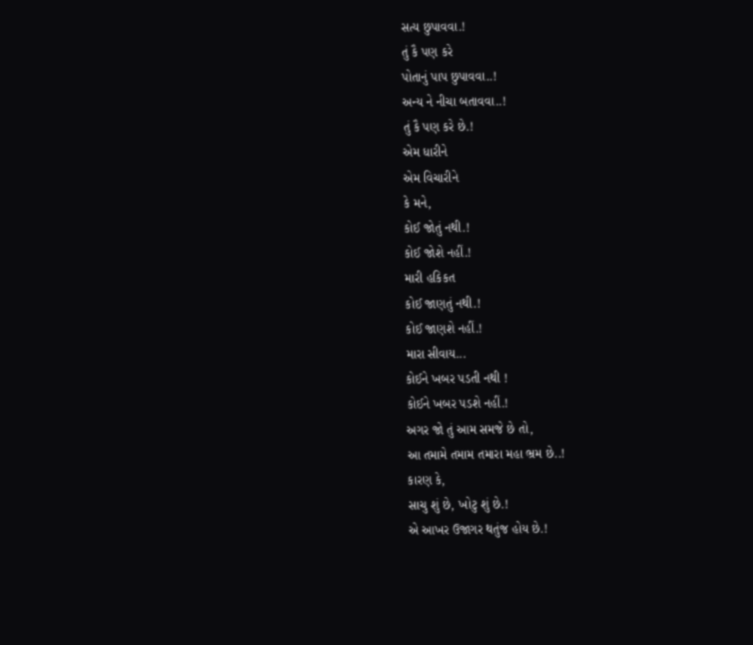સત્ય છુપાવવા.!
તું કૈ પણ કરે
પોતાનું પાપ છુપાવવા..!
અન્ય ને નીચા બતાવવા..!
તું કૈ પણ કરે છે.!
એમ ધારીને
એમ વિચારીને
કે મને,
કોઈ જોતું નથી.!
કોઈ જોશે નહીં.!
મારી હકિકત
કોઈ જાણતું નથી.!
કોઈ જાણશે નહીં.!
મારા સીવાય...
કોઈને ખબર પડતી નથી !
કોઈને ખબર પડશે નહીં.!
અગર જો તું આમ સમજે છે તો,
આ તમામે તમામ તમારા મહા ભ્રમ છે..!
કારણ કે,
સાચુ શું છે, ખોટુ શું છે.!
એ આખર ઉજાગર થતુંજ હોય છે.!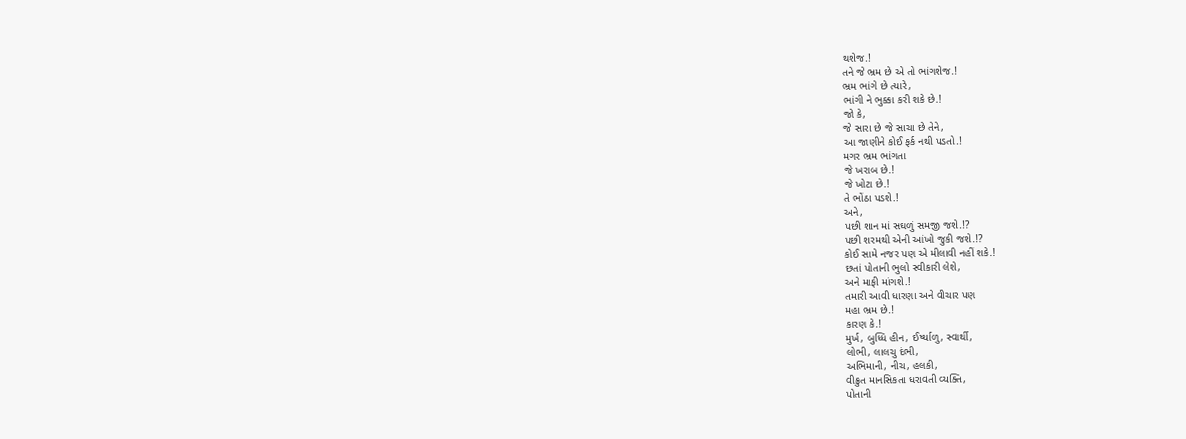થશેજ.!
તને જે ભ્રમ છે એ તો ભાંગશેજ.!
ભ્રમ ભાંગે છે ત્યારે,
ભાંગી ને ભુક્કા કરી શકે છે.!
જો કે,
જે સારા છે જે સાચા છે તેને,
આ જાણીને કોઈ ફર્ક નથી પડતો.!
મગર ભ્રમ ભાંગતા
જે ખરાબ છે.!
જે ખોટા છે.!
તે ભોંઠા પડશે.!
અને,
પછી શાન માં સઘળું સમજી જશે.!?
પછી શરમથી એની આંખો જુકી જશે.!?
કોઈ સામે નજર પણ એ મીલાવી નહીં શકે.!
છતાં પોતાની ભુલો સ્વીકારી લેશે,
અને માફી માંગશે.!
તમારી આવી ધારણા અને વીચાર પણ
મહા ભ્રમ છે.!
કારણ કે.!
મુર્ખ, બુધ્ધિ હીન, ઈર્ષ્યાળુ, સ્વાર્થી,
લોભી, લાલચુ દંભી,
અભિમાની, નીચ, હલકી,
વીક્રુત માનસિકતા ધરાવતી વ્યક્તિ,
પોતાની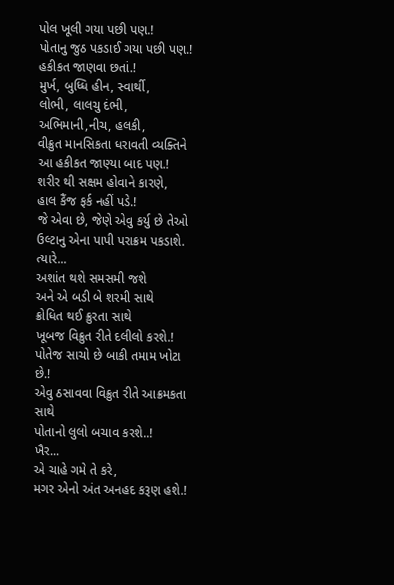પોલ ખૂલી ગયા પછી પણ.!
પોતાનુ જુઠ પકડાઈ ગયા પછી પણ.!
હકીકત જાણવા છતાં.!
મુર્ખ, બુધ્ધિ હીન, સ્વાર્થી,
લોભી, લાલચુ દંભી,
અભિમાની,નીચ, હલકી,
વીક્રુત માનસિકતા ધરાવતી વ્યક્તિને
આ હકીકત જાણ્યા બાદ પણ.!
શરીર થી સક્ષમ હોવાને કારણે,
હાલ કૈંજ ફર્ક નહીં પડે.!
જે એવા છે, જેણે એવુ કર્યુ છે તેઓ
ઉલ્ટાનુ એના પાપી પરાક્રમ પકડાશે.
ત્યારે...
અશાંત થશે સમસમી જશે
અને એ બડી બે શરમી સાથે
ક્રોધિત થઈ ક્રુરતા સાથે
ખૂબજ વિક્રુત રીતે દલીલો કરશે.!
પોતેજ સાચો છે બાકી તમામ ખોટા છે.!
એવુ ઠસાવવા વિક્રુત રીતે આક્રમકતા સાથે
પોતાનો લુલો બચાવ કરશે..!
ખૈર...
એ ચાહે ગમે તે કરે,
મગર એનો અંત અનહદ કરૂણ હશે.!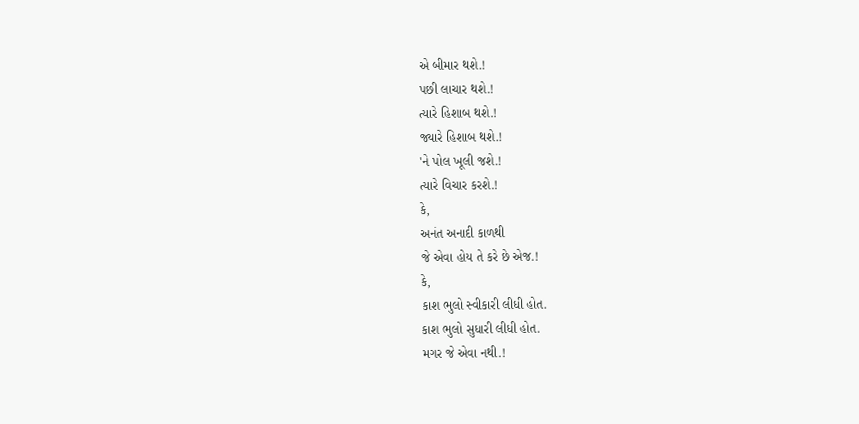એ બીમાર થશે.!
પછી લાચાર થશે.!
ત્યારે હિશાબ થશે.!
જ્યારે હિશાબ થશે.!
'ને પોલ ખૂલી જશે.!
ત્યારે વિચાર કરશે.!
કે,
અનંત અનાદી કાળથી
જે એવા હોય તે કરે છે એજ.!
કે,
કાશ ભુલો સ્વીકારી લીધી હોત.
કાશ ભુલો સુધારી લીધી હોત.
મગર જે એવા નથી.!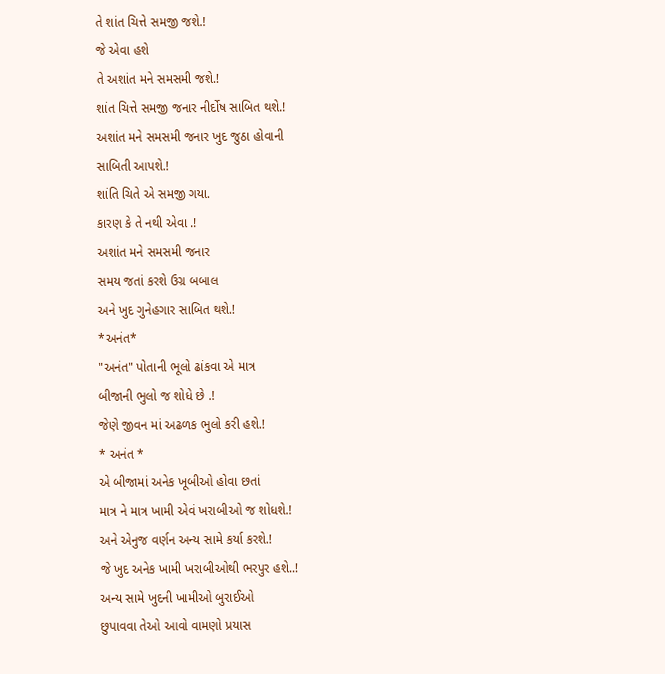તે શાંત ચિત્તે સમજી જશે.!
જે એવા હશે
તે અશાંત મને સમસમી જશે.!
શાંત ચિત્તે સમજી જનાર નીર્દોષ સાબિત થશે.!
અશાંત મને સમસમી જનાર ખુદ જુઠા હોવાની
સાબિતી આપશે.!
શાંતિ ચિતે એ સમજી ગયા.
કારણ કે તે નથી એવા .!
અશાંત મને સમસમી જનાર
સમય જતાં કરશે ઉગ્ર બબાલ
અને ખુદ ગુનેહગાર સાબિત થશે.!
*અનંત*
"અનંત" પોતાની ભૂલો ઢાંકવા એ માત્ર
બીજાની ભુલો જ શોધે છે .!
જેણે જીવન માં અઢળક ભુલો કરી હશે.!
* અનંત *
એ બીજામાં અનેક ખૂબીઓ હોવા છતાં
માત્ર ને માત્ર ખામી એવં ખરાબીઓ જ શોધશે.!
અને એનુજ વર્ણન અન્ય સામે કર્યા કરશે.!
જે ખુદ અનેક ખામી ખરાબીઓથી ભરપુર હશે..!
અન્ય સામે ખુદની ખામીઓ બુરાઈઓ
છુપાવવા તેઓ આવો વામણો પ્રયાસ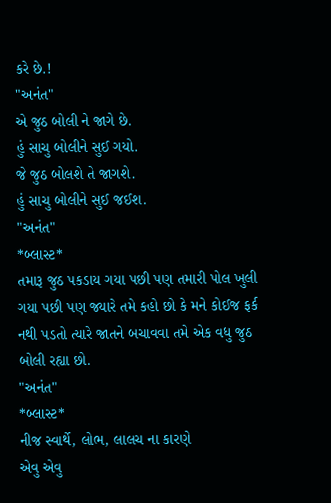કરે છે.!
"અનંત"
એ જુઠ બોલી ને જાગે છે.
હું સાચુ બોલીને સુઈ ગયો.
જે જુઠ બોલશે તે જાગશે.
હું સાચુ બોલીને સુઈ જઈશ.
"અનંત"
*બ્લાસ્ટ*
તમારૂ જુઠ પકડાય ગયા પછી પણ તમારી પોલ ખુલી ગયા પછી પણ જ્યારે તમે કહો છો કે મને કોઈજ ફર્ક નથી પડતો ત્યારે જાતને બચાવવા તમે એક વધુ જુઠ બોલી રહ્યા છો.
"અનંત"
*બ્લાસ્ટ*
નીજ સ્વાર્થે, લોભ, લાલચ ના કારણે
એવુ એવુ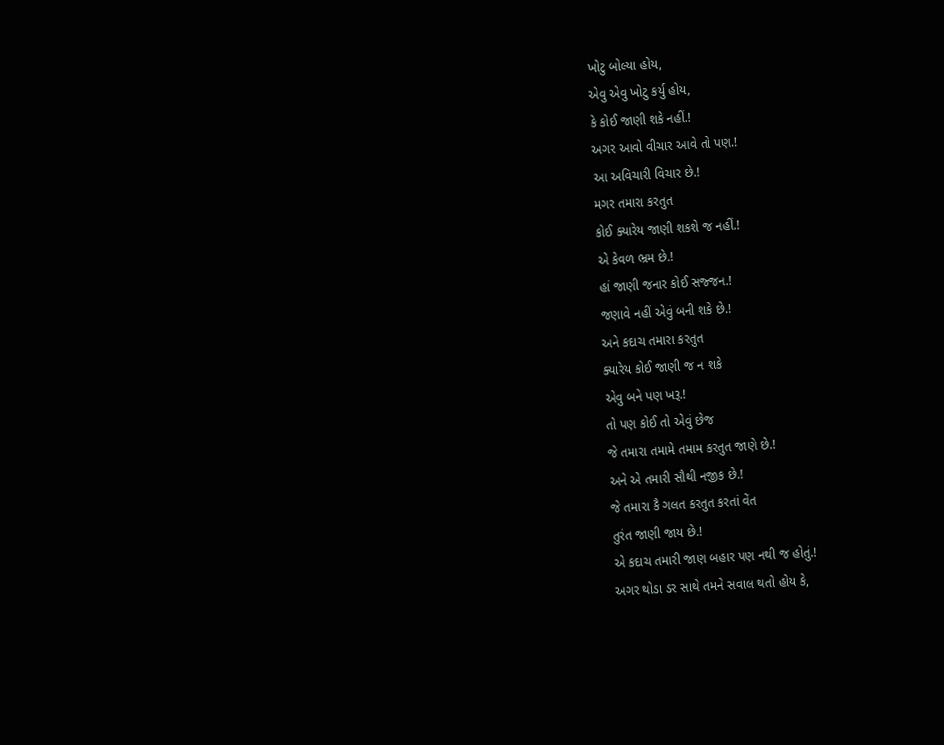ખોટુ બોલ્યા હોય,
એવુ એવુ ખોટુ કર્યુ હોય,
કે કોઈ જાણી શકે નહીં.!
અગર આવો વીચાર આવે તો પણ.!
આ અવિચારી વિચાર છે.!
મગર તમારા કરતુત
કોઈ ક્યારેય જાણી શકશે જ નહીં.!
એ કેવળ ભ્રમ છે.!
હાં જાણી જનાર કોઈ સજ્જન.!
જણાવે નહીં એવું બની શકે છે.!
અને કદાચ તમારા કરતુત
ક્યારેય કોઈ જાણી જ ન શકે
એવુ બને પણ ખરૂ.!
તો પણ કોઈ તો એવું છેજ
જે તમારા તમામે તમામ કરતુત જાણે છે.!
અને એ તમારી સૌથી નજીક છે.!
જે તમારા કૈ ગલત કરતુત કરતાં વેંત
તુરંત જાણી જાય છે.!
એ કદાચ તમારી જાણ બહાર પણ નથી જ હોતું.!
અગર થોડા ડર સાથે તમને સવાલ થતો હોય કે,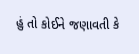હું તો કોઈને જણાવતી કે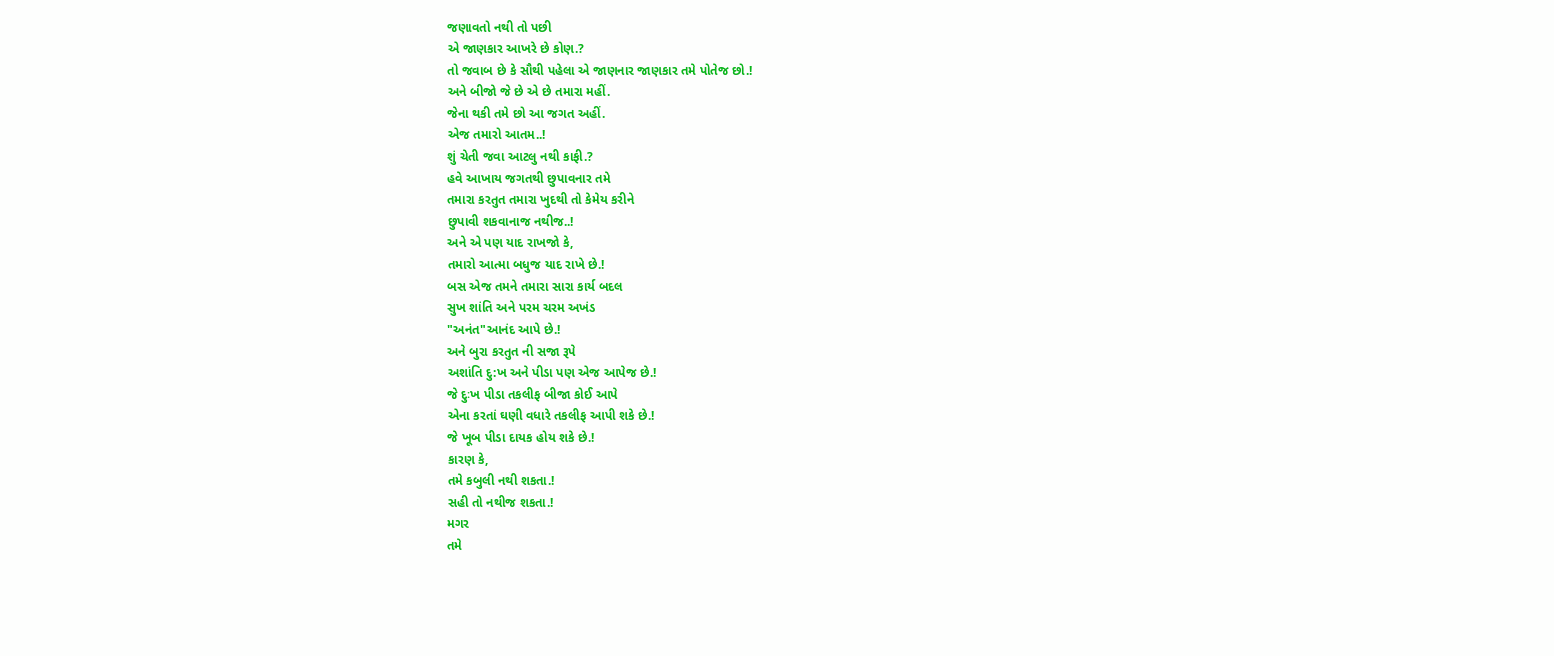જણાવતો નથી તો પછી
એ જાણકાર આખરે છે કોણ.?
તો જવાબ છે કે સૌથી પહેલા એ જાણનાર જાણકાર તમે પોતેજ છો.!
અને બીજો જે છે એ છે તમારા મહીં.
જેના થકી તમે છો આ જગત અહીં.
એજ તમારો આતમ..!
શું ચેતી જવા આટલુ નથી કાફી.?
હવે આખાય જગતથી છુપાવનાર તમે
તમારા કરતુત તમારા ખુદથી તો કેમેય કરીને
છુપાવી શકવાનાજ નથીજ..!
અને એ પણ યાદ રાખજો કે,
તમારો આત્મા બધુજ યાદ રાખે છે.!
બસ એજ તમને તમારા સારા કાર્ય બદલ
સુખ શાંતિ અને પરમ ચરમ અખંડ
"અનંત"આનંદ આપે છે.!
અને બુરા કરતુત ની સજા રૂપે
અશાંતિ દુ:ખ અને પીડા પણ એજ આપેજ છે.!
જે દુઃખ પીડા તકલીફ બીજા કોઈ આપે
એના કરતાં ઘણી વધારે તકલીફ આપી શકે છે.!
જે ખૂબ પીડા દાયક હોય શકે છે.!
કારણ કે,
તમે કબુલી નથી શકતા.!
સહી તો નથીજ શકતા.!
મગર
તમે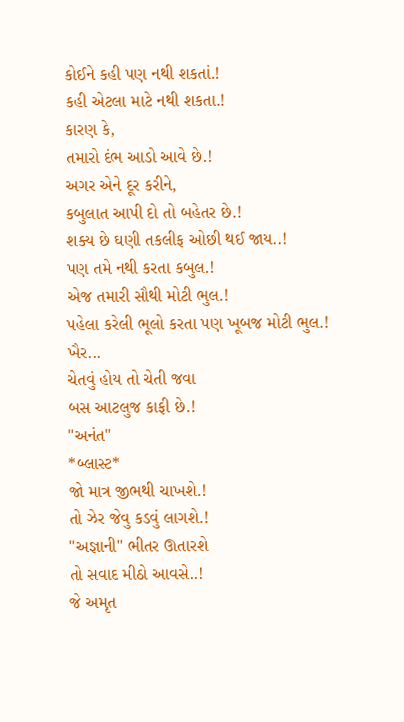કોઈને કહી પણ નથી શકતાં.!
કહી એટલા માટે નથી શકતા.!
કારણ કે,
તમારો દંભ આડો આવે છે.!
અગર એને દૂર કરીને,
કબુલાત આપી દો તો બહેતર છે.!
શક્ય છે ઘણી તકલીફ ઓછી થઈ જાય..!
પણ તમે નથી કરતા કબુલ.!
એજ તમારી સૌથી મોટી ભુલ.!
પહેલા કરેલી ભૂલો કરતા પણ ખૂબજ મોટી ભુલ.!
ખૈર...
ચેતવું હોય તો ચેતી જવા
બસ આટલુજ કાફી છે.!
"અનંત"
*બ્લાસ્ટ*
જો માત્ર જીભથી ચાખશે.!
તો ઝેર જેવુ કડવું લાગશે.!
"અજ્ઞાની" ભીતર ઊતારશે
તો સવાદ મીઠો આવસે..!
જે અમૃત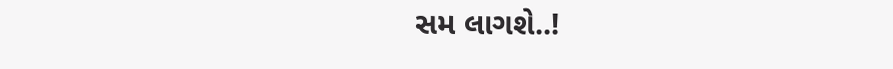સમ લાગશે..!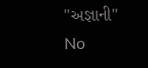"અજ્ઞાની"
No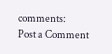comments:
Post a Comment